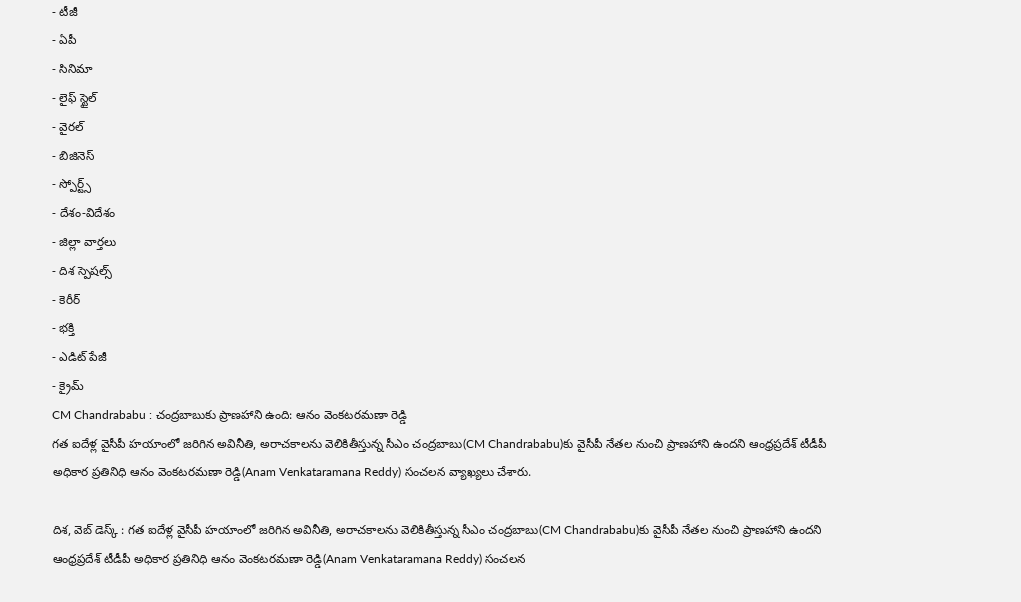- టీజీ
- ఏపీ
- సినిమా
- లైఫ్ స్టైల్
- వైరల్
- బిజినెస్
- స్పోర్ట్స్
- దేశం-విదేశం
- జిల్లా వార్తలు
- దిశ స్పెషల్స్
- కెరీర్
- భక్తి
- ఎడిట్ పేజీ
- క్రైమ్
CM Chandrababu : చంద్రబాబుకు ప్రాణహాని ఉంది: ఆనం వెంకటరమణా రెడ్డి
గత ఐదేళ్ల వైసీపీ హయాంలో జరిగిన అవినీతి, అరాచకాలను వెలికితీస్తున్న సీఎం చంద్రబాబు(CM Chandrababu)కు వైసీపీ నేతల నుంచి ప్రాణహాని ఉందని ఆంధ్రప్రదేశ్ టీడీపీ అధికార ప్రతినిధి ఆనం వెంకటరమణా రెడ్డి(Anam Venkataramana Reddy) సంచలన వ్యాఖ్యలు చేశారు.

దిశ, వెబ్ డెస్క్ : గత ఐదేళ్ల వైసీపీ హయాంలో జరిగిన అవినీతి, అరాచకాలను వెలికితీస్తున్న సీఎం చంద్రబాబు(CM Chandrababu)కు వైసీపీ నేతల నుంచి ప్రాణహాని ఉందని ఆంధ్రప్రదేశ్ టీడీపీ అధికార ప్రతినిధి ఆనం వెంకటరమణా రెడ్డి(Anam Venkataramana Reddy) సంచలన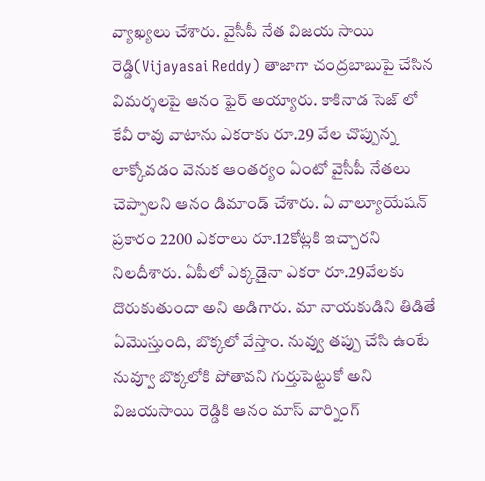వ్యాఖ్యలు చేశారు. వైసీపీ నేత విజయ సాయి రెడ్డి(Vijayasai Reddy) తాజాగా చంద్రబాబుపై చేసిన విమర్శలపై ఆనం ఫైర్ అయ్యారు. కాకినాడ సెజ్ లో కేవీ రావు వాటాను ఎకరాకు రూ.29 వేల చొప్పున్న లాక్కోవడం వెనుక ఆంతర్యం ఏంటో వైసీపీ నేతలు చెప్పాలని ఆనం డిమాండ్ చేశారు. ఏ వాల్యూయేషన్ ప్రకారం 2200 ఎకరాలు రూ.12కోట్లకి ఇచ్చారని నిలదీశారు. ఏపీలో ఎక్కడైనా ఎకరా రూ.29వేలకు దొరుకుతుందా అని అడిగారు. మా నాయకుడిని తిడితే ఏమొస్తుంది, బొక్కలో వేస్తాం. నువ్వు తప్పు చేసి ఉంటే నువ్వూ బొక్కలోకి పోతావని గుర్తుపెట్టుకో అని విజయసాయి రెడ్డికి ఆనం మాస్ వార్నింగ్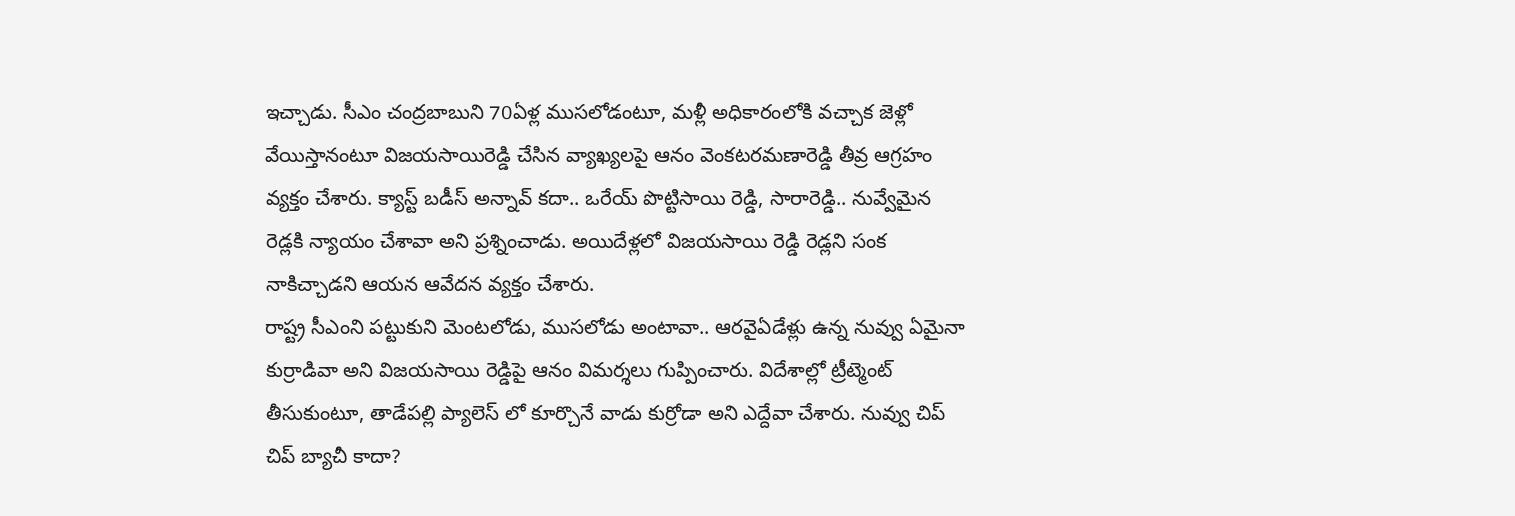ఇచ్చాడు. సీఎం చంద్రబాబుని 70ఏళ్ల ముసలోడంటూ, మళ్లీ అధికారంలోకి వచ్చాక జెళ్లో వేయిస్తానంటూ విజయసాయిరెడ్డి చేసిన వ్యాఖ్యలపై ఆనం వెంకటరమణారెడ్డి తీవ్ర ఆగ్రహం వ్యక్తం చేశారు. క్యాస్ట్ బడీస్ అన్నావ్ కదా.. ఒరేయ్ పొట్టిసాయి రెడ్డి, సారారెడ్డి.. నువ్వేమైన రెడ్లకి న్యాయం చేశావా అని ప్రశ్నించాడు. అయిదేళ్లలో విజయసాయి రెడ్డి రెడ్లని సంక నాకిచ్చాడని ఆయన ఆవేదన వ్యక్తం చేశారు.
రాష్ట్ర సీఎంని పట్టుకుని మెంటలోడు, ముసలోడు అంటావా.. ఆరవైఏడేళ్లు ఉన్న నువ్వు ఏమైనా కుర్రాడివా అని విజయసాయి రెడ్డిపై ఆనం విమర్శలు గుప్పించారు. విదేశాల్లో ట్రీట్మెంట్ తీసుకుంటూ, తాడేపల్లి ప్యాలెస్ లో కూర్చొనే వాడు కుర్రోడా అని ఎద్దేవా చేశారు. నువ్వు చిప్ చిప్ బ్యాచీ కాదా?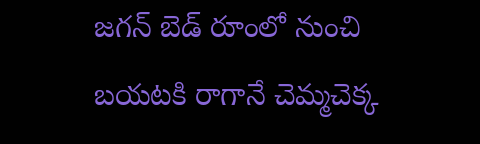జగన్ బెడ్ రూంలో నుంచి బయటకి రాగానే చెమ్మచెక్క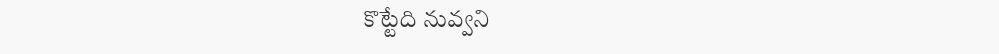కొట్టేది నువ్వని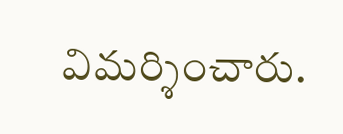విమర్శించారు.